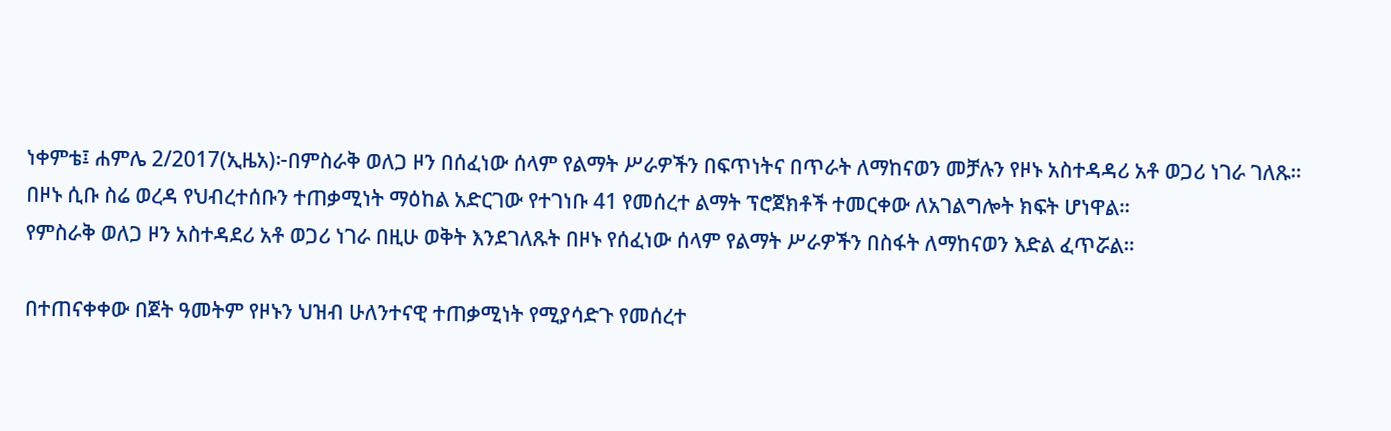ነቀምቴ፤ ሐምሌ 2/2017(ኢዜአ)፦በምስራቅ ወለጋ ዞን በሰፈነው ሰላም የልማት ሥራዎችን በፍጥነትና በጥራት ለማከናወን መቻሉን የዞኑ አስተዳዳሪ አቶ ወጋሪ ነገራ ገለጹ።
በዞኑ ሲቡ ስሬ ወረዳ የህብረተሰቡን ተጠቃሚነት ማዕከል አድርገው የተገነቡ 41 የመሰረተ ልማት ፕሮጀክቶች ተመርቀው ለአገልግሎት ክፍት ሆነዋል።
የምስራቅ ወለጋ ዞን አስተዳደሪ አቶ ወጋሪ ነገራ በዚሁ ወቅት እንደገለጹት በዞኑ የሰፈነው ሰላም የልማት ሥራዎችን በስፋት ለማከናወን እድል ፈጥሯል።

በተጠናቀቀው በጀት ዓመትም የዞኑን ህዝብ ሁለንተናዊ ተጠቃሚነት የሚያሳድጉ የመሰረተ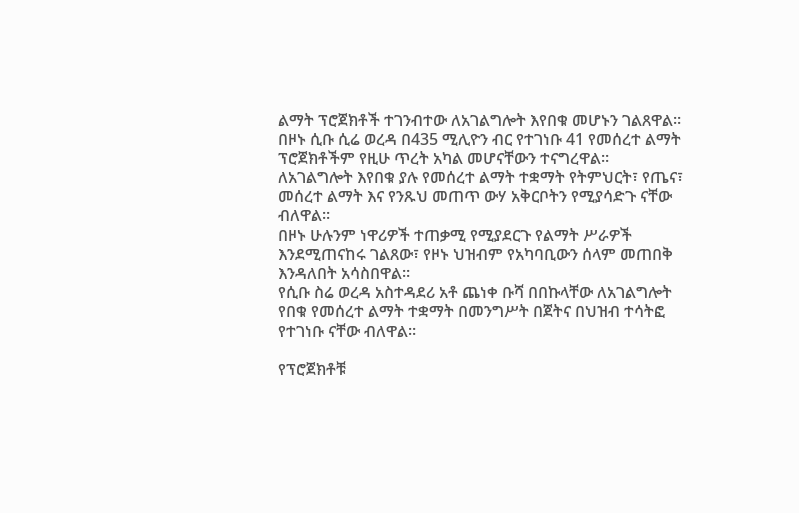ልማት ፕሮጀክቶች ተገንብተው ለአገልግሎት እየበቁ መሆኑን ገልጸዋል።
በዞኑ ሲቡ ሲሬ ወረዳ በ435 ሚሊዮን ብር የተገነቡ 41 የመሰረተ ልማት ፕሮጀክቶችም የዚሁ ጥረት አካል መሆናቸውን ተናግረዋል።
ለአገልግሎት እየበቁ ያሉ የመሰረተ ልማት ተቋማት የትምህርት፣ የጤና፣ መሰረተ ልማት እና የንጹህ መጠጥ ውሃ አቅርቦትን የሚያሳድጉ ናቸው ብለዋል።
በዞኑ ሁሉንም ነዋሪዎች ተጠቃሚ የሚያደርጉ የልማት ሥራዎች እንደሚጠናከሩ ገልጸው፣ የዞኑ ህዝብም የአካባቢውን ሰላም መጠበቅ እንዳለበት አሳስበዋል።
የሲቡ ስሬ ወረዳ አስተዳደሪ አቶ ጨነቀ ቡሻ በበኩላቸው ለአገልግሎት የበቁ የመሰረተ ልማት ተቋማት በመንግሥት በጀትና በህዝብ ተሳትፎ የተገነቡ ናቸው ብለዋል።

የፕሮጀክቶቹ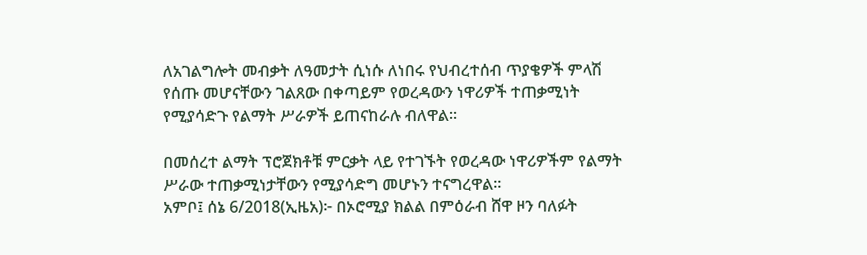ለአገልግሎት መብቃት ለዓመታት ሲነሱ ለነበሩ የህብረተሰብ ጥያቄዎች ምላሽ የሰጡ መሆናቸውን ገልጸው በቀጣይም የወረዳውን ነዋሪዎች ተጠቃሚነት የሚያሳድጉ የልማት ሥራዎች ይጠናከራሉ ብለዋል።

በመሰረተ ልማት ፕሮጀክቶቹ ምርቃት ላይ የተገኙት የወረዳው ነዋሪዎችም የልማት ሥራው ተጠቃሚነታቸውን የሚያሳድግ መሆኑን ተናግረዋል።
አምቦ፤ ሰኔ 6/2018(ኢዜአ)፦ በኦሮሚያ ክልል በምዕራብ ሸዋ ዞን ባለፉት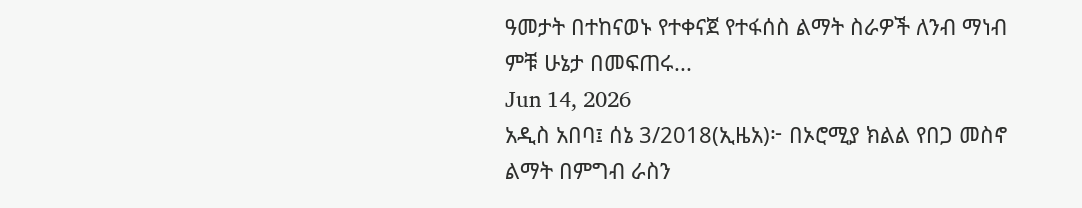ዓመታት በተከናወኑ የተቀናጀ የተፋሰስ ልማት ስራዎች ለንብ ማነብ ምቹ ሁኔታ በመፍጠሩ...
Jun 14, 2026
አዲስ አበባ፤ ሰኔ 3/2018(ኢዜአ)፦ በኦሮሚያ ክልል የበጋ መስኖ ልማት በምግብ ራስን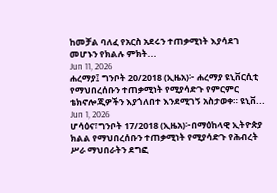ከመቻል ባለፈ የአርስ አደሩን ተጠቃሚነት እያሳደገ መሆኑን የክልሉ ምክት...
Jun 11, 2026
ሐረማያ፤ ግንቦት 20/2018 (ኢዜአ)፦ ሐረማያ ዩኒቨርሲቲ የማህበረሰቡን ተጠቃሚነት የሚያሳድጉ የምርምር ቴክኖሎጂዎችን እያጎለበተ እንደሚገኝ አስታወቀ። ዩኒቨ...
Jun 1, 2026
ሆሳዕና፣ግንቦት 17/2018 (ኢዜአ)፦በማዕከላዊ ኢትዮጵያ ክልል የማህበረሰቡን ተጠቃሚነት የሚያሳድጉ የሕብረት ሥራ ማህበራትን ደግፎ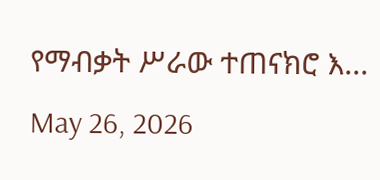የማብቃት ሥራው ተጠናክሮ እ...
May 26, 2026